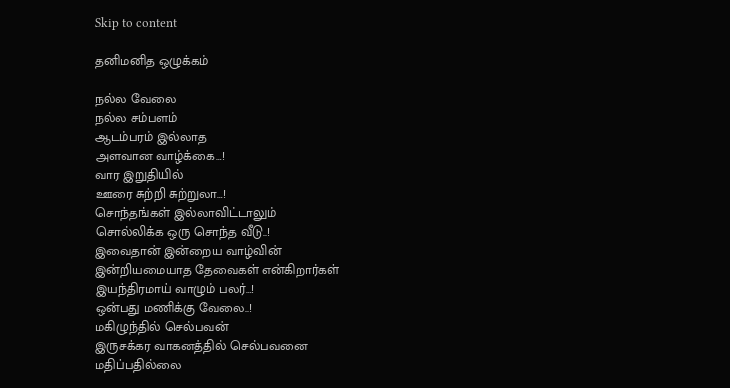Skip to content

தனிமனித ஒழுக்கம்

நல்ல வேலை
நல்ல சம்பளம்
ஆடம்பரம் இல்லாத
அளவான வாழ்க்கை…!
வார இறுதியில்
ஊரை சுற்றி சுற்றுலா…!
சொந்தங்கள் இல்லாவிட்டாலும்
சொல்லிக்க ஒரு சொந்த வீடு..!
இவைதான் இன்றைய வாழ்வின்
இன்றியமையாத தேவைகள் என்கிறார்கள்
இயந்திரமாய் வாழும் பலர்…!
ஒன்பது மணிக்கு வேலை..!
மகிழுந்தில் செல்பவன்
இருசக்கர வாகனத்தில் செல்பவனை
மதிப்பதில்லை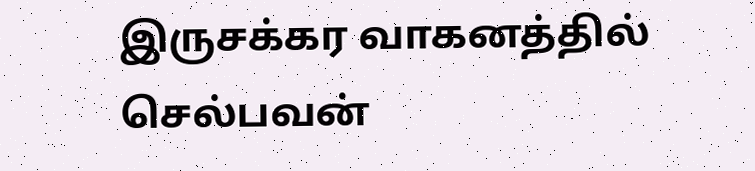இருசக்கர வாகனத்தில் செல்பவன்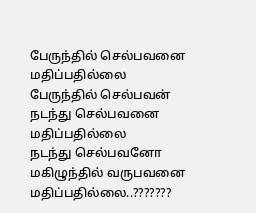பேருந்தில் செல்பவனை மதிப்பதில்லை
பேருந்தில் செல்பவன்
நடந்து செல்பவனை மதிப்பதில்லை
நடந்து செல்பவனோ
மகிழுந்தில் வருபவனை மதிப்பதில்லை..???????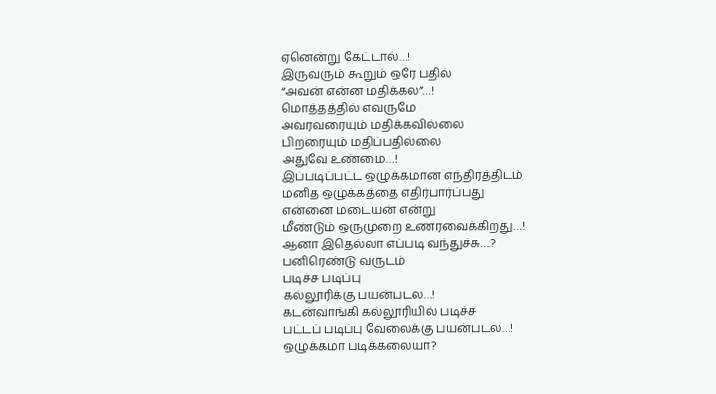ஏனென்று கேட்டால்…!
இருவரும் கூறும் ஒரே பதில்
“அவன் என்ன மதிக்கல”…!
மொத்தத்தில் எவருமே
அவரவரையும் மதிக்கவில்லை
பிறரையும் மதிப்பதில்லை
அதுவே உண்மை…!
இப்படிப்பட்ட ஒழுக்கமான எந்திரத்திடம்
மனித ஒழுக்கத்தை எதிர்பார்ப்பது
என்னை மடையன் என்று
மீண்டும் ஒருமுறை உணரவைக்கிறது…!
ஆனா இதெல்லா எப்படி வந்துச்சு….?
பனிரெண்டு வருடம்
படிச்ச படிப்பு
கல்லூரிக்கு பயன்படல…!
கடன்வாங்கி கல்லூரியில் படிச்ச
பட்டப் படிப்பு வேலைக்கு பயன்படல…!
ஒழுக்கமா படிக்கலையா?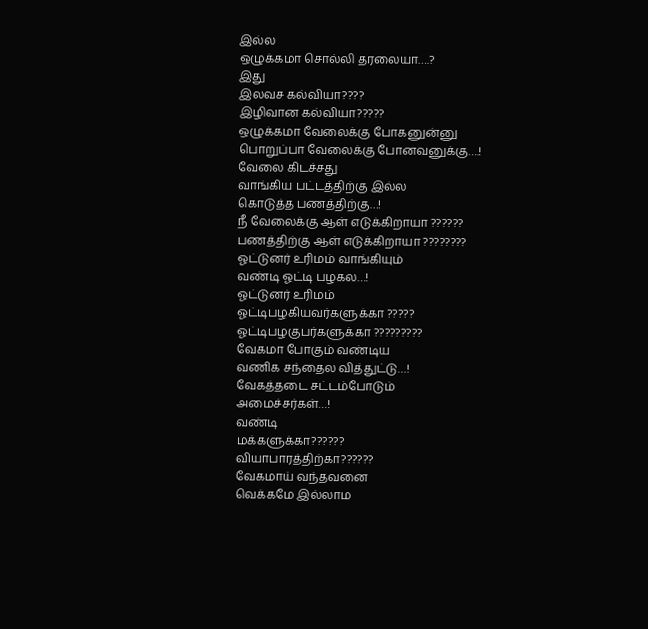இல்ல
ஒழுக்கமா சொல்லி தரலையா….?
இது
இலவச கல்வியா????
இழிவான கல்வியா?????
ஒழுக்கமா வேலைக்கு போகனுன்னு
பொறுப்பா வேலைக்கு போனவனுக்கு….!
வேலை கிடச்சது
வாங்கிய பட்டத்திற்கு இல்ல
கொடுத்த பணத்திற்கு…!
நீ வேலைக்கு ஆள் எடுக்கிறாயா ??????
பணத்திற்கு ஆள் எடுக்கிறாயா ????????
ஓட்டுனர் உரிமம் வாங்கியும்
வண்டி ஓட்டி பழகல…!
ஓட்டுனர் உரிமம்
ஓட்டிபழகியவர்களுக்கா ?????
ஓட்டிபழகுபர்களுக்கா ?????????
வேகமா போகும் வண்டிய
வணிக சந்தைல வித்துட்டு…!
வேகத்தடை சட்டம்போடும்
அமைச்சர்கள்…!
வண்டி
மக்களுக்கா??????
வியாபாரத்திற்கா??????
வேகமாய் வந்தவனை
வெக்கமே இல்லாம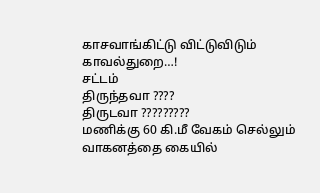காசவாங்கிட்டு விட்டுவிடும்
காவல்துறை…!
சட்டம்
திருந்தவா ????
திருடவா ?????????
மணிக்கு 60 கி.மீ வேகம் செல்லும்
வாகனத்தை கையில்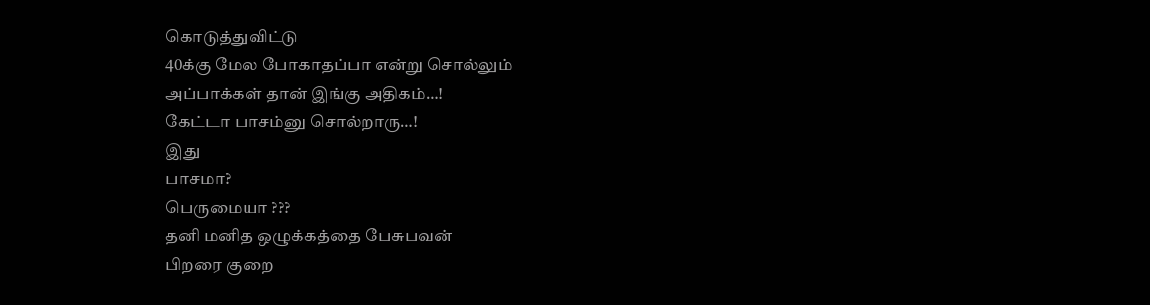கொடுத்துவிட்டு
40க்கு மேல போகாதப்பா என்று சொல்லும்
அப்பாக்கள் தான் இங்கு அதிகம்…!
கேட்டா பாசம்னு சொல்றாரு…!
இது
பாசமா?
பெருமையா ???
தனி மனித ஒழுக்கத்தை பேசுபவன்
பிறரை குறை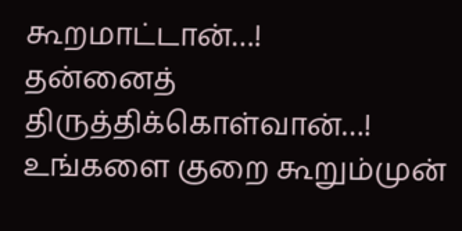கூறமாட்டான்…!
தன்னைத் திருத்திக்கொள்வான்…!
உங்களை குறை கூறும்முன்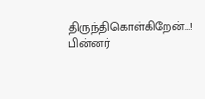திருந்திகொள்கிறேன்…!
பின்னர்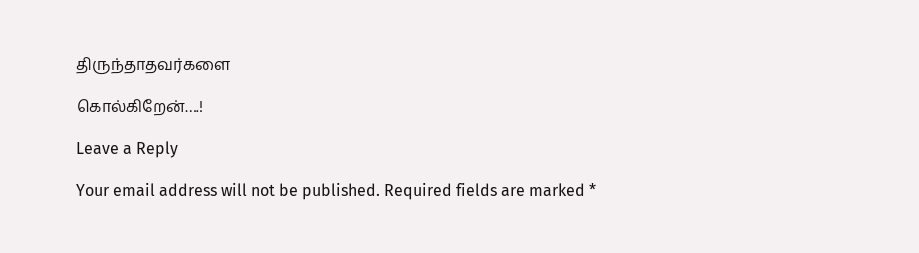திருந்தாதவர்களை

கொல்கிறேன்….!

Leave a Reply

Your email address will not be published. Required fields are marked *